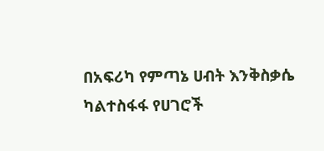በአፍሪካ የምጣኔ ሀብት እንቅስቃሴ ካልተስፋፋ የሀገሮች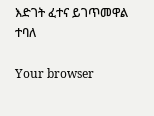እድገት ፈተና ይገጥመዋል ተባለ

Your browser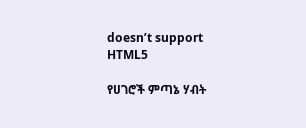doesn’t support HTML5

የሀገሮች ምጣኔ ሃብት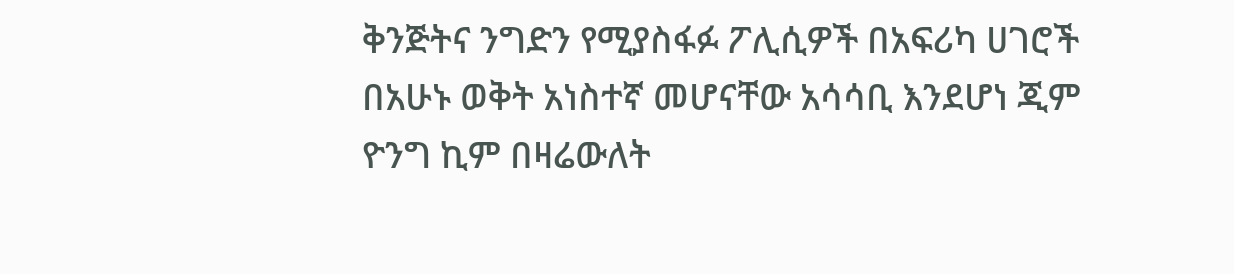ቅንጅትና ንግድን የሚያስፋፉ ፖሊሲዎች በአፍሪካ ሀገሮች በአሁኑ ወቅት አነስተኛ መሆናቸው አሳሳቢ እንደሆነ ጂም ዮንግ ኪም በዛሬውለት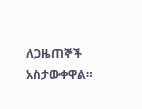ለጋዜጠኞች አስታውቀዋል።